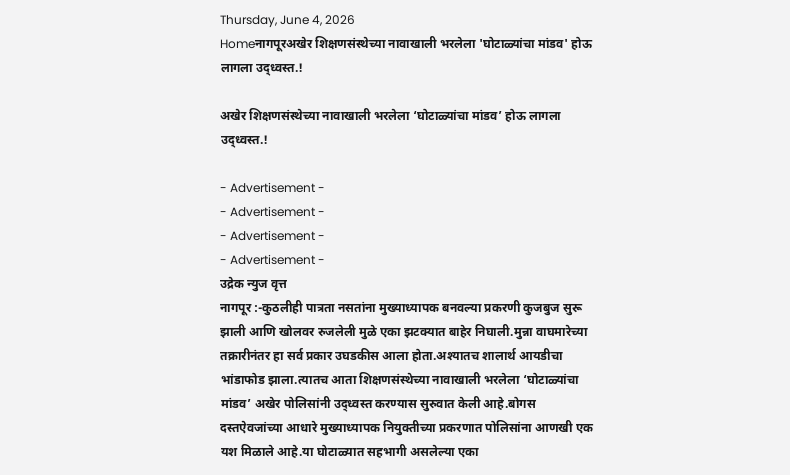Thursday, June 4, 2026
Homeनागपूरअखेर शिक्षणसंस्थेच्या नावाखाली भरलेला 'घोटाळ्यांचा मांडव' होऊ लागला उद्ध्वस्त.!

अखेर शिक्षणसंस्थेच्या नावाखाली भरलेला ‘घोटाळ्यांचा मांडव’ होऊ लागला उद्ध्वस्त.!

- Advertisement -
- Advertisement -
- Advertisement -
- Advertisement -
उद्रेक न्युज वृत्त
नागपूर :-कुठलीही पात्रता नसतांना मुख्याध्यापक बनवल्या प्रकरणी कुजबुज सुरू झाली आणि खोलवर रुजलेली मुळे एका झटक्यात बाहेर निघाली.मुन्ना वाघमारेच्या तक्रारीनंतर हा सर्व प्रकार उघडकीस आला होता.अश्यातच शालार्थ आयडीचा भांडाफोड झाला.त्यातच आता शिक्षणसंस्थेच्या नावाखाली भरलेला ‘घोटाळ्यांचा मांडव’ अखेर पोलिसांनी उद्ध्वस्त करण्यास सुरुवात केली आहे.बोगस दस्तऐवजांच्या आधारे मुख्याध्यापक नियुक्तीच्या प्रकरणात पोलिसांना आणखी एक यश मिळाले आहे.या घोटाळ्यात सहभागी असलेल्या एका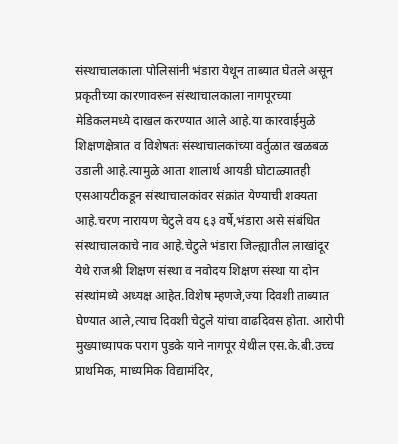संस्थाचालकाला पोलिसांनी भंडारा येथून ताब्यात घेतले असून प्रकृतीच्या कारणावरून संस्थाचालकाला नागपूरच्या मेडिकलमध्ये दाखल करण्यात आले आहे.या कारवाईमुळे शिक्षणक्षेत्रात व विशेषतः संस्थाचालकांच्या वर्तुळात खळबळ उडाली आहे.त्यामुळे आता शालार्थ आयडी घोटाळ्यातही एसआयटीकडून संस्थाचालकांवर संक्रांत येण्याची शक्यता आहे.चरण नारायण चेटुले वय ६३ वर्षे,भंडारा असे संबंधित संस्थाचालकाचे नाव आहे.चेटुले भंडारा जिल्ह्यातील लाखांदूर येथे राजश्री शिक्षण संस्था व नवोदय शिक्षण संस्था या दोन संस्थांमध्ये अध्यक्ष आहेत.विशेष म्हणजे,ज्या दिवशी ताब्यात घेण्यात आले,त्याच दिवशी चेटुले यांचा वाढदिवस होता. आरोपी मुख्याध्यापक पराग पुडके याने नागपूर येथील एस.के.बी.उच्च प्राथमिक, माध्यमिक विद्यामंदिर,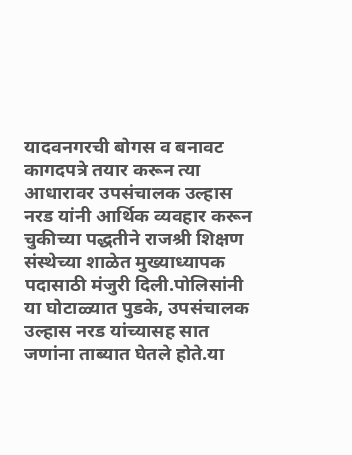यादवनगरची बोगस व बनावट कागदपत्रे तयार करून त्या आधारावर उपसंचालक उल्हास नरड यांनी आर्थिक व्यवहार करून चुकीच्या पद्धतीने राजश्री शिक्षण संस्थेच्या शाळेत मुख्याध्यापक पदासाठी मंजुरी दिली.पोलिसांनी या घोटाळ्यात पुडके, उपसंचालक उल्हास नरड यांच्यासह सात जणांना ताब्यात घेतले होते.या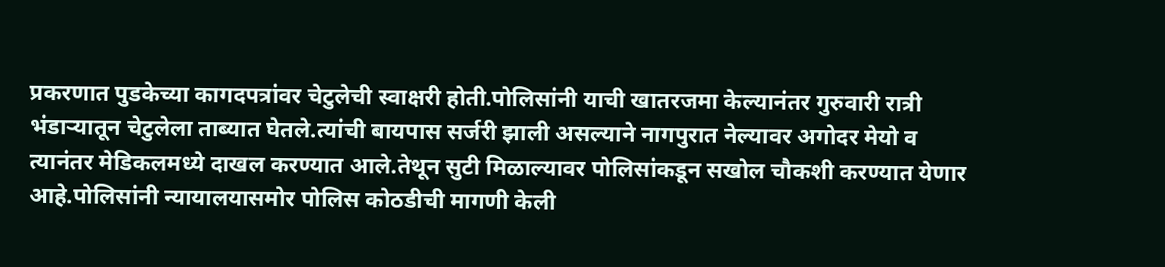प्रकरणात पुडकेच्या कागदपत्रांवर चेटुलेची स्वाक्षरी होती.पोलिसांनी याची खातरजमा केल्यानंतर गुरुवारी रात्री भंडाऱ्यातून चेटुलेला ताब्यात घेतले.त्यांची बायपास सर्जरी झाली असल्याने नागपुरात नेल्यावर अगोदर मेयो व त्यानंतर मेडिकलमध्ये दाखल करण्यात आले.तेथून सुटी मिळाल्यावर पोलिसांकडून सखोल चौकशी करण्यात येणार आहे.पोलिसांनी न्यायालयासमोर पोलिस कोठडीची मागणी केली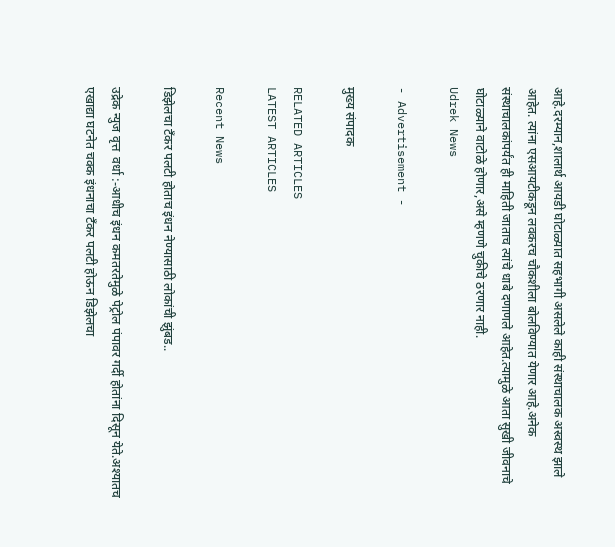आहे.दरम्यान,शालार्थ आयडी घोटाळ्यात सहभागी असलेले काही संस्थाचालक अस्वस्थ झाले आहेत. त्यांना एसआयटीकडून लवकरच चौकशीला बोलविण्यात येणार आहे.अनेक संस्थाचालकांपर्यंत ही माहिती जाताच त्यांचे धाबे दणाणले आहेत.त्यामुळे आता सुखी जीवनाचे घोटाळ्याने वाटोळे होणार,असे म्हणणे चुकीचे ठरणार नाही.
Udrek News

- Advertisement -

मुख्य संपादक

RELATED ARTICLES
LATEST ARTICLES

Recent News

डिझेलचा टँकर पलटी होताच इंधन नेण्यासाठी लोकांची झुंबड..

उद्रेक न्युज वृत्त  वर्धा :-आधीच इंधन कमतरतेमुळे पेट्रोल पंपावर गर्दी होतांना दिसून येते.अश्यातच एखाद्या घटनेत चक्क इंधनाचा टँकर पलटी होऊन डिझेलचा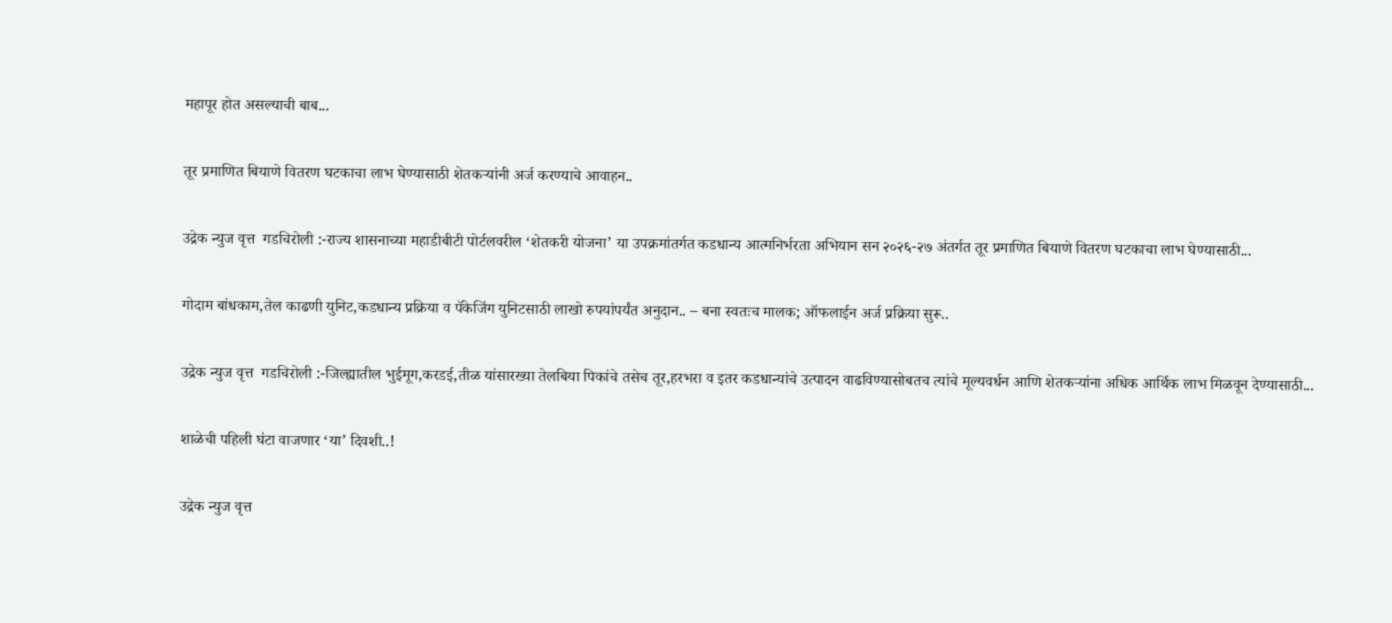महापूर होत असल्याची बाब...

तूर प्रमाणित बियाणे वितरण घटकाचा लाभ घेण्यासाठी शेतकऱ्यांनी अर्ज करण्याचे आवाहन..

उद्रेक न्युज वृत्त  गडचिरोली :-राज्य शासनाच्या महाडीबीटी पोर्टलवरील ‘शेतकरी योजना’ या उपक्रमांतर्गत कडधान्य आत्मनिर्भरता अभियान सन २०२६-२७ अंतर्गत तूर प्रमाणित बियाणे वितरण घटकाचा लाभ घेण्यासाठी...

गोदाम बांधकाम,तेल काढणी युनिट,कडधान्य प्रक्रिया व पॅकेजिंग युनिटसाठी लाखो रुपयांपर्यंत अनुदान.. – बना स्वतःच मालक; ऑफलाईन अर्ज प्रक्रिया सुरू..

उद्रेक न्युज वृत्त  गडचिरोली :-जिल्ह्यातील भुईमूग,करडई,तीळ यांसारख्या तेलबिया पिकांचे तसेच तूर,हरभरा व इतर कडधान्यांचे उत्पादन वाढविण्यासोबतच त्यांचे मूल्यवर्धन आणि शेतकऱ्यांना अधिक आर्थिक लाभ मिळवून देण्यासाठी...

शाळेची पहिली घंटा वाजणार ‘या’ दिवशी..!

उद्रेक न्युज वृत्त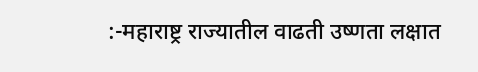:-महाराष्ट्र राज्यातील वाढती उष्णता लक्षात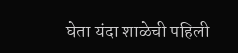घेता यंदा शाळेची पहिली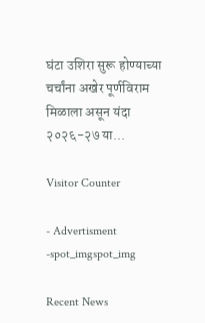घंटा उशिरा सुरू होण्याच्या चर्चांना अखेर पूर्णविराम मिळाला असून यंदा २०२६-२७ या...

Visitor Counter

- Advertisment -spot_imgspot_img

Recent News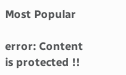Most Popular

error: Content is protected !!